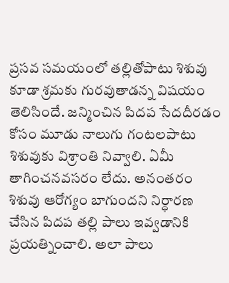ప్రసవ సమయంలో తల్లితోపాటు శిశువు కూడా శ్రమకు గురవుతాడన్న విషయం తెలిసిందే. జన్మించిన పిదప సేదదీరడం కోసం మూడు నాలుగు గంటలపాటు శిశువుకు విశ్రాంతి నివ్వాలి. ఏమీ తాగించనవసరం లేదు. అనంతరం శిశువు ఆరోగ్యం బాగుందని నిర్ధారణ చేసిన పిదప తల్లి పాలు ఇవ్వడానికి ప్రయత్నించాలి. అలా పాలు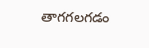తాగగలగడం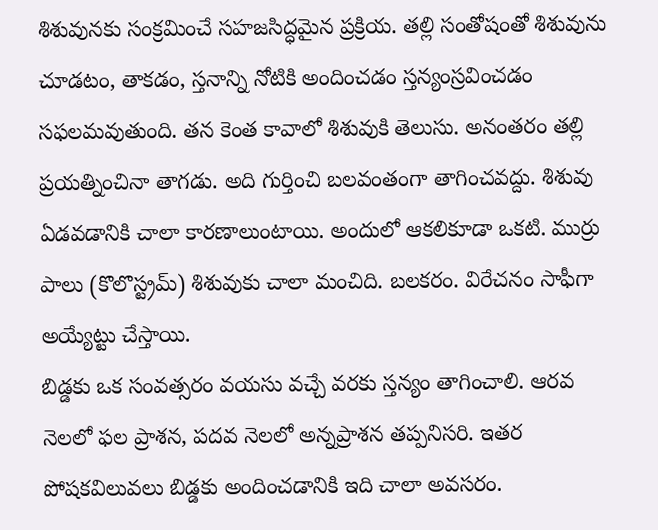శిశువునకు సంక్రమించే సహజసిద్ధమైన ప్రక్రియ. తల్లి సంతోషంతో శిశువును చూడటం, తాకడం, స్తనాన్ని నోటికి అందించడం స్తన్యంస్రవించడం సఫలమవుతుంది. తన కెంత కావాలో శిశువుకి తెలుసు. అనంతరం తల్లి ప్రయత్నించినా తాగడు. అది గుర్తించి బలవంతంగా తాగించవద్దు. శిశువు ఏడవడానికి చాలా కారణాలుంటాయి. అందులో ఆకలికూడా ఒకటి. ముర్రు పాలు (కొలొస్ట్రమ్) శిశువుకు చాలా మంచిది. బలకరం. విరేచనం సాఫీగా అయ్యేట్టు చేస్తాయి.
బిడ్డకు ఒక సంవత్సరం వయసు వచ్చే వరకు స్తన్యం తాగించాలి. ఆరవ నెలలో ఫల ప్రాశన, పదవ నెలలో అన్నప్రాశన తప్పనిసరి. ఇతర పోషకవిలువలు బిడ్డకు అందించడానికి ఇది చాలా అవసరం.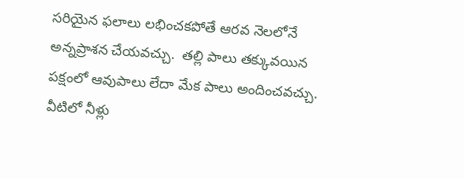సరియైన ఫలాలు లభించకపోతే ఆరవ నెలలోనే అన్నప్రాశన చేయవచ్చు.  తల్లి పాలు తక్కువయిన పక్షంలో ఆవుపాలు లేదా మేక పాలు అందించవచ్చు. వీటిలో నీళ్లు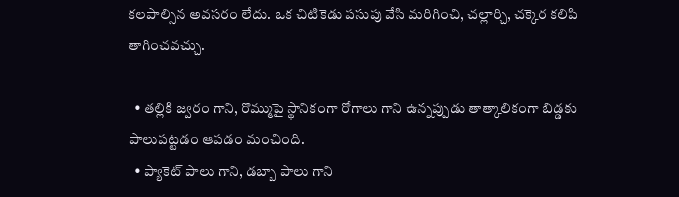కలపాల్సిన అవసరం లేదు. ఒక చిటికెడు పసుపు వేసి మరిగించి, చల్లార్చి, చక్కెర కలిపి తాగించవచ్చు.

  • తల్లికి జ్వరం గాని, రొమ్ముపై స్థానికంగా రోగాలు గాని ఉన్నప్పుడు తాత్కాలికంగా బిడ్డకు పాలుపట్టడం ఆపడం మంచింది.
  • ప్యాకెట్ పాలు గాని, డబ్బా పాలు గాని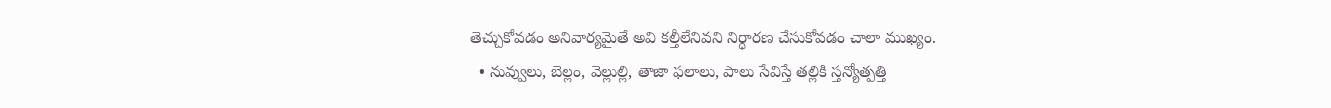తెచ్చుకోవడం అనివార్యమైతే అవి కల్తీలేనివని నిర్ధారణ చేసుకోవడం చాలా ముఖ్యం.
  • నువ్వులు, బెల్లం, వెల్లుల్లి, తాజా ఫలాలు, పాలు సేవిస్తే తల్లికి స్తన్యోత్పత్తి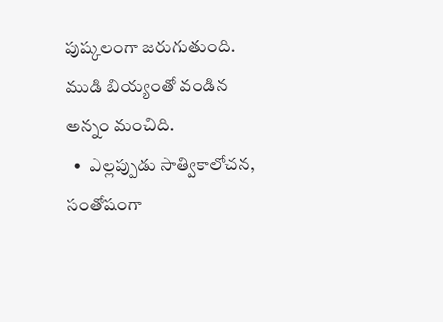పుష్కలంగా జరుగుతుంది. ముడి బియ్యంతో వండిన అన్నం మంచిది.
  •  ఎల్లప్పుడు సాత్వికాలోచన, సంతోషంగా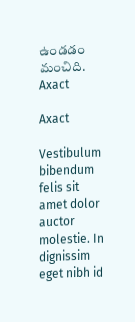ఉండడం మంచిది.
Axact

Axact

Vestibulum bibendum felis sit amet dolor auctor molestie. In dignissim eget nibh id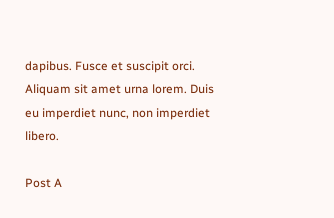dapibus. Fusce et suscipit orci. Aliquam sit amet urna lorem. Duis eu imperdiet nunc, non imperdiet libero.

Post A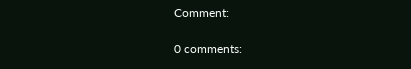Comment:

0 comments: